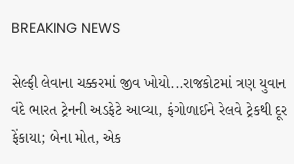BREAKING NEWS

સેલ્ફી લેવાના ચક્કરમાં જીવ ખોયો...રાજકોટમાં ત્રણ યુવાન વંદે ભારત ટ્રેનની અડફેટે આવ્યા, ફંગોળાઈને રેલવે ટ્રેકથી દૂર ફેંકાયા; બેના મોત, એક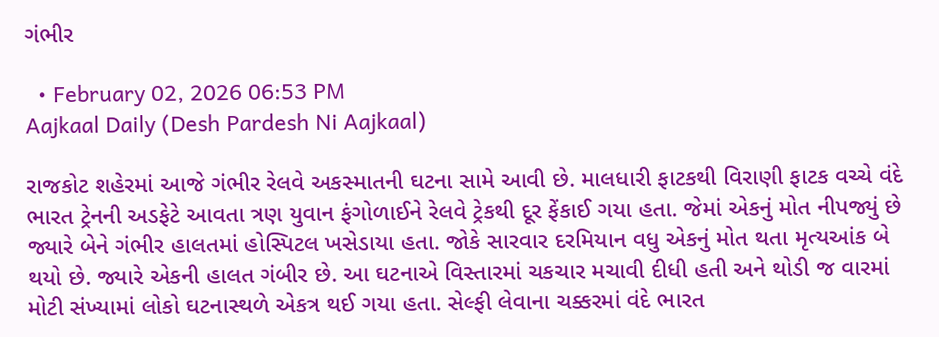ગંભીર

  • February 02, 2026 06:53 PM
Aajkaal Daily (Desh Pardesh Ni Aajkaal)

રાજકોટ શહેરમાં આજે ગંભીર રેલવે અકસ્માતની ઘટના સામે આવી છે. માલધારી ફાટકથી વિરાણી ફાટક વચ્ચે વંદે ભારત ટ્રેનની અડફેટે આવતા ત્રણ યુવાન ફંગોળાઈને રેલવે ટ્રેકથી દૂર ફેંકાઈ ગયા હતા. જેમાં એકનું મોત નીપજ્યું છે જ્યારે બેને ગંભીર હાલતમાં હોસ્પિટલ ખસેડાયા હતા. જોકે સારવાર દરમિયાન વધુ એકનું મોત થતા મૃત્યઆંક બે થયો છે. જ્યારે એકની હાલત ગંબીર છે. આ ઘટનાએ વિસ્તારમાં ચકચાર મચાવી દીધી હતી અને થોડી જ વારમાં મોટી સંખ્યામાં લોકો ઘટનાસ્થળે એકત્ર થઈ ગયા હતા. સેલ્ફી લેવાના ચક્કરમાં વંદે ભારત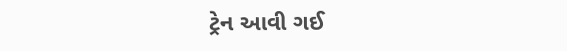ટ્રેન આવી ગઈ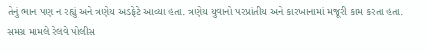તેનું ભાન પણ ન રહ્યું અને ત્રણેય અડફેટે આવ્યા હતા. ત્રણેય યુવાનો પરપ્રાંતીય અને કારખાનામાં મજૂરી કામ કરતા હતા. સમગ્ર મામલે રેલવે પોલીસ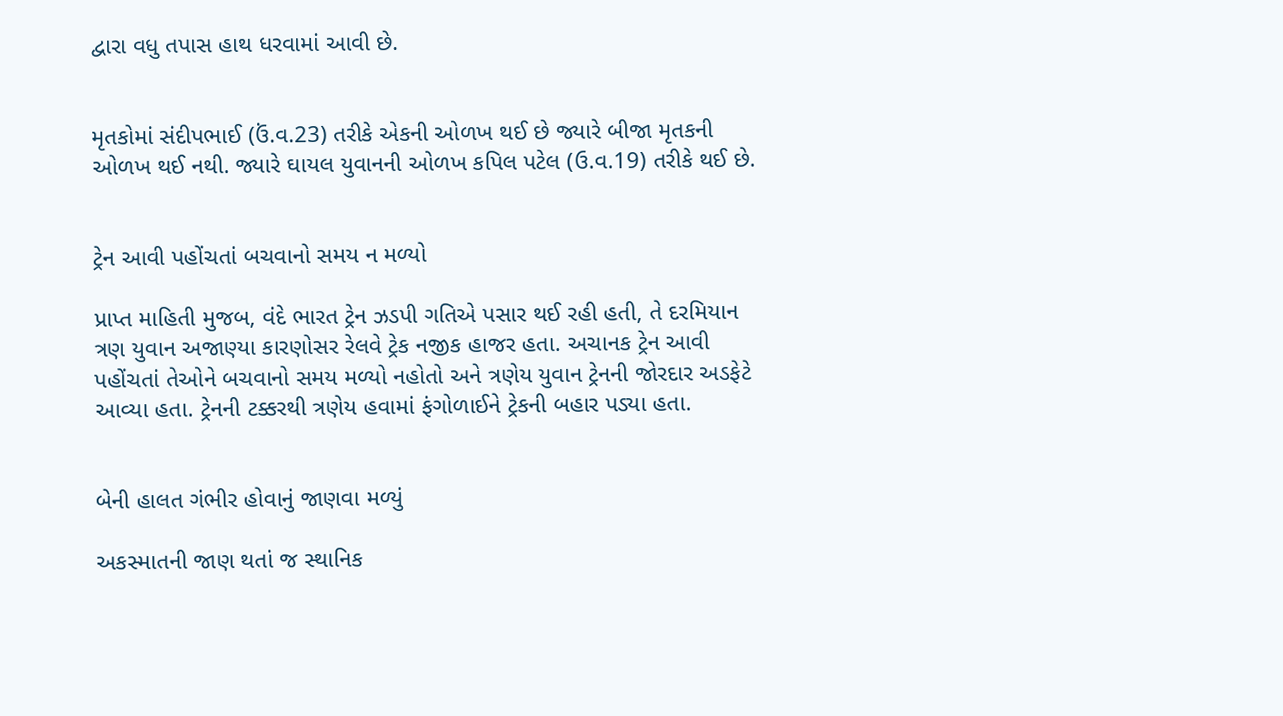દ્વારા વધુ તપાસ હાથ ધરવામાં આવી છે.


મૃતકોમાં સંદીપભાઈ (ઉં.વ.23) તરીકે એકની ઓળખ થઈ છે જ્યારે બીજા મૃતકની ઓળખ થઈ નથી. જ્યારે ઘાયલ યુવાનની ઓળખ કપિલ પટેલ (ઉ.વ.19) તરીકે થઈ છે.


ટ્રેન આવી પહોંચતાં બચવાનો સમય ન મળ્યો

પ્રાપ્ત માહિતી મુજબ, વંદે ભારત ટ્રેન ઝડપી ગતિએ પસાર થઈ રહી હતી, તે દરમિયાન ત્રણ યુવાન અજાણ્યા કારણોસર રેલવે ટ્રેક નજીક હાજર હતા. અચાનક ટ્રેન આવી પહોંચતાં તેઓને બચવાનો સમય મળ્યો નહોતો અને ત્રણેય યુવાન ટ્રેનની જોરદાર અડફેટે આવ્યા હતા. ટ્રેનની ટક્કરથી ત્રણેય હવામાં ફંગોળાઈને ટ્રેકની બહાર પડ્યા હતા.


બેની હાલત ગંભીર હોવાનું જાણવા મળ્યું

અકસ્માતની જાણ થતાં જ સ્થાનિક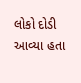લોકો દોડી આવ્યા હતા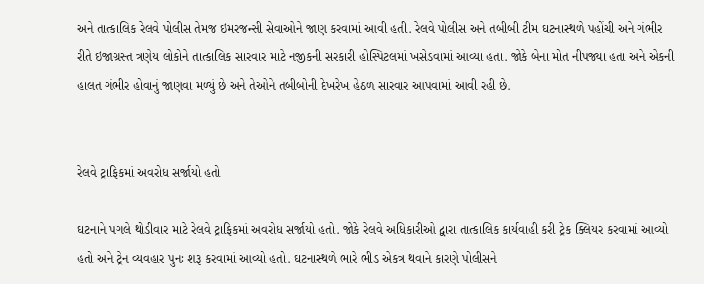અને તાત્કાલિક રેલવે પોલીસ તેમજ ઇમરજન્સી સેવાઓને જાણ કરવામાં આવી હતી. રેલવે પોલીસ અને તબીબી ટીમ ઘટનાસ્થળે પહોંચી અને ગંભીર રીતે ઇજાગ્રસ્ત ત્રણેય લોકોને તાત્કાલિક સારવાર માટે નજીકની સરકારી હોસ્પિટલમાં ખસેડવામાં આવ્યા હતા. જોકે બેના મોત નીપજ્યા હતા અને એકની હાલત ગંભીર હોવાનું જાણવા મળ્યું છે અને તેઓને તબીબોની દેખરેખ હેઠળ સારવાર આપવામાં આવી રહી છે.


રેલવે ટ્રાફિકમાં અવરોધ સર્જાયો હતો

ઘટનાને પગલે થોડીવાર માટે રેલવે ટ્રાફિકમાં અવરોધ સર્જાયો હતો. જોકે રેલવે અધિકારીઓ દ્વારા તાત્કાલિક કાર્યવાહી કરી ટ્રેક ક્લિયર કરવામાં આવ્યો હતો અને ટ્રેન વ્યવહાર પુનઃ શરૂ કરવામાં આવ્યો હતો. ઘટનાસ્થળે ભારે ભીડ એકત્ર થવાને કારણે પોલીસને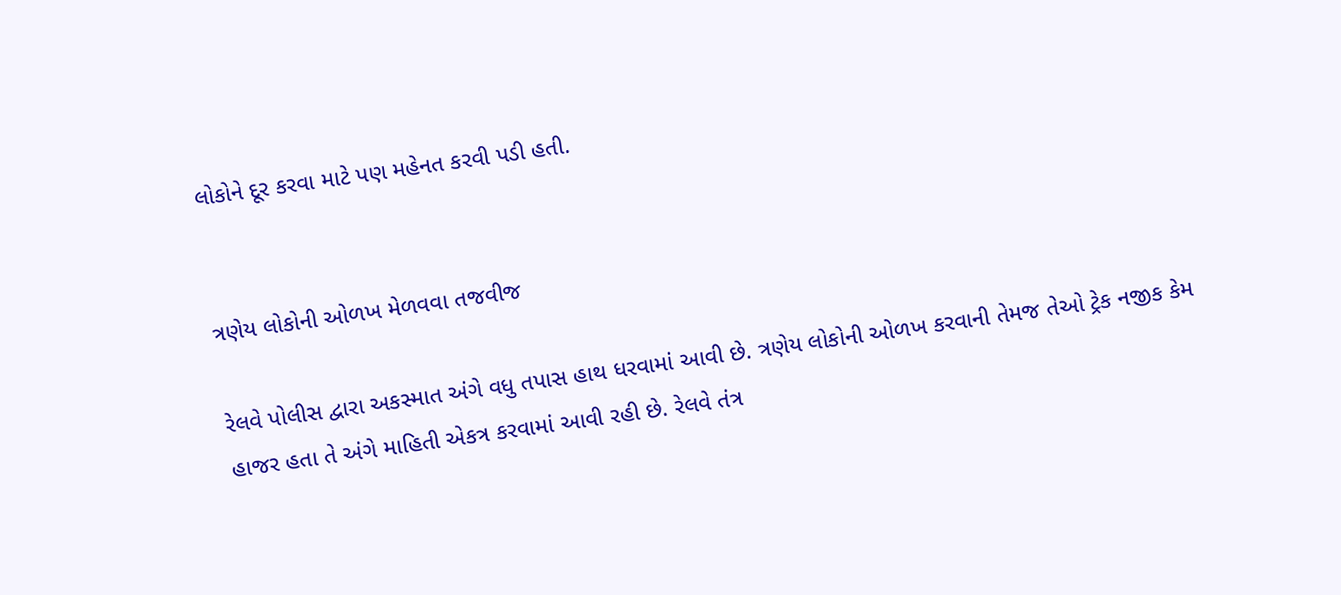લોકોને દૂર કરવા માટે પણ મહેનત કરવી પડી હતી.


ત્રણેય લોકોની ઓળખ મેળવવા તજવીજ

રેલવે પોલીસ દ્વારા અકસ્માત અંગે વધુ તપાસ હાથ ધરવામાં આવી છે. ત્રણેય લોકોની ઓળખ કરવાની તેમજ તેઓ ટ્રેક નજીક કેમ હાજર હતા તે અંગે માહિતી એકત્ર કરવામાં આવી રહી છે. રેલવે તંત્ર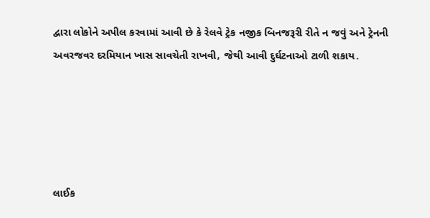દ્વારા લોકોને અપીલ કરવામાં આવી છે કે રેલવે ટ્રેક નજીક બિનજરૂરી રીતે ન જવું અને ટ્રેનની અવરજવર દરમિયાન ખાસ સાવચેતી રાખવી, જેથી આવી દુર્ઘટનાઓ ટાળી શકાય.





લાઈક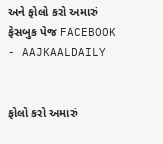અને ફોલો કરો અમારું ફેસબુક પેજ FACEBOOK - AAJKAALDAILY


ફોલો કરો અમારું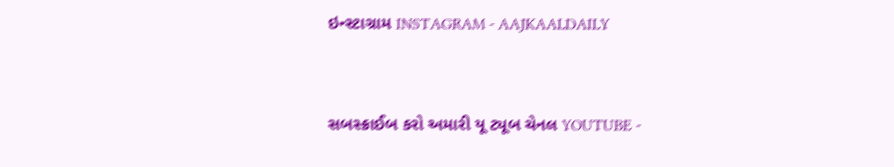ઇન્સ્ટાગ્રામ INSTAGRAM - AAJKAALDAILY


સબસ્ક્રાઈબ કરો અમારી યૂ ટ્યૂબ ચેનલ YOUTUBE -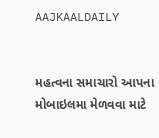AAJKAALDAILY


મહત્વના સમાચારો આપના મોબાઇલમા મેળવવા માટે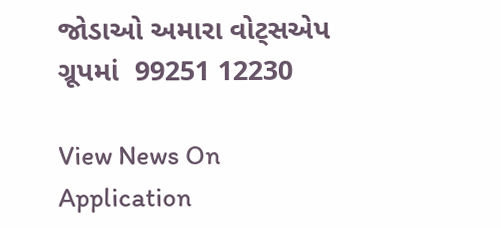જોડાઓ અમારા વોટ્સએપ ગ્રૂપમાં  99251 12230

View News On Application